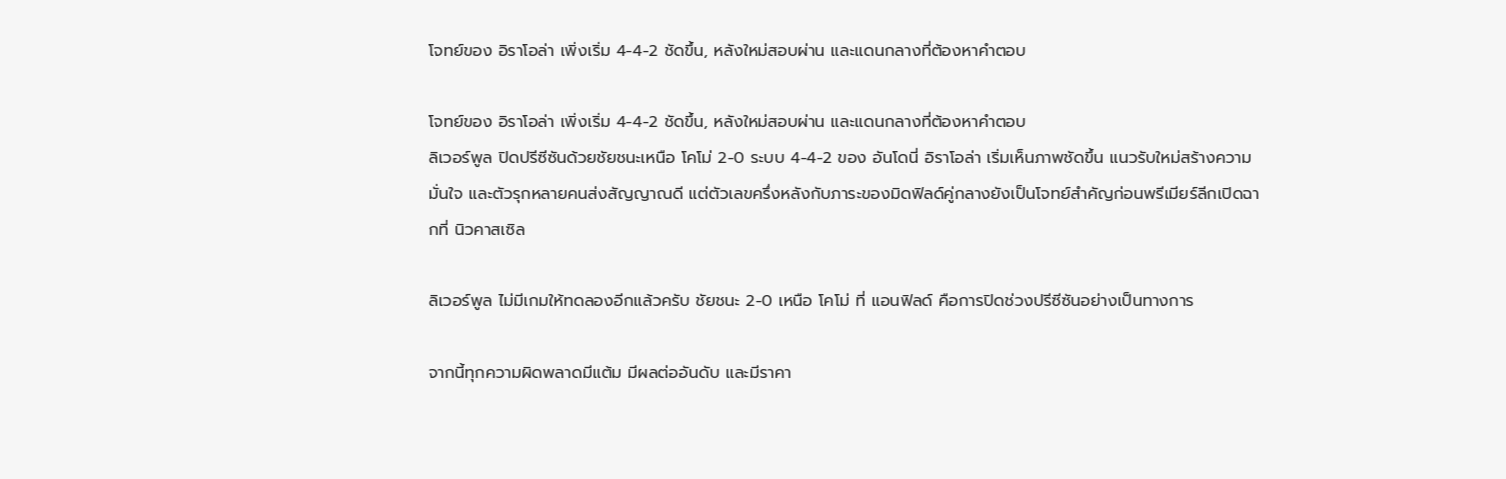โจทย์ของ อิราโอล่า เพิ่งเริ่ม 4-4-2 ชัดขึ้น, หลังใหม่สอบผ่าน และแดนกลางที่ต้องหาคำตอบ

โจทย์ของ อิราโอล่า เพิ่งเริ่ม 4-4-2 ชัดขึ้น, หลังใหม่สอบผ่าน และแดนกลางที่ต้องหาคำตอบ
ลิเวอร์พูล ปิดปรีซีซันด้วยชัยชนะเหนือ โคโม่ 2-0 ระบบ 4-4-2 ของ อันโดนี่ อิราโอล่า เริ่มเห็นภาพชัดขึ้น แนวรับใหม่สร้างความมั่นใจ และตัวรุกหลายคนส่งสัญญาณดี แต่ตัวเลขครึ่งหลังกับภาระของมิดฟิลด์คู่กลางยังเป็นโจทย์สำคัญก่อนพรีเมียร์ลีกเปิดฉากที่ นิวคาสเซิล

ลิเวอร์พูล ไม่มีเกมให้ทดลองอีกแล้วครับ ชัยชนะ 2-0 เหนือ โคโม่ ที่ แอนฟิลด์ คือการปิดช่วงปรีซีซันอย่างเป็นทางการ

จากนี้ทุกความผิดพลาดมีแต้ม มีผลต่ออันดับ และมีราคา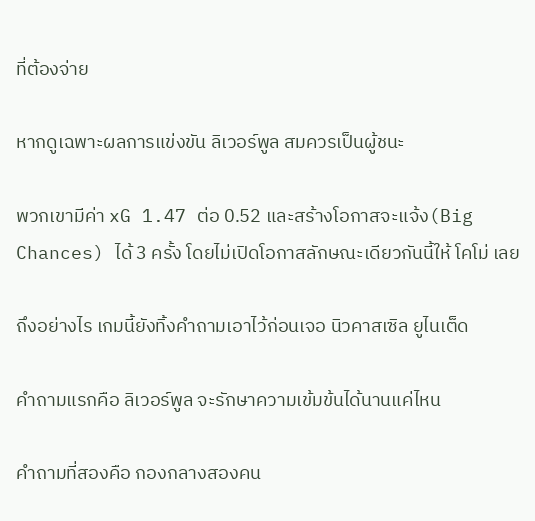ที่ต้องจ่าย

หากดูเฉพาะผลการแข่งขัน ลิเวอร์พูล สมควรเป็นผู้ชนะ

พวกเขามีค่า xG 1.47 ต่อ 0.52 และสร้างโอกาสจะแจ้ง(Big Chances) ได้ 3 ครั้ง โดยไม่เปิดโอกาสลักษณะเดียวกันนี้ให้ โคโม่ เลย

ถึงอย่างไร เกมนี้ยังทิ้งคำถามเอาไว้ก่อนเจอ นิวคาสเซิล ยูไนเต็ด

คำถามแรกคือ ลิเวอร์พูล จะรักษาความเข้มข้นได้นานแค่ไหน

คำถามที่สองคือ กองกลางสองคน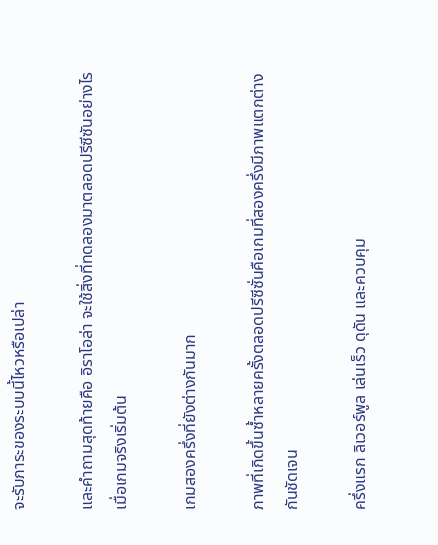จะรับภาระของระบบนี้ไหวหรือเปล่า

และคำถามสุดท้ายคือ อิราโอล่า จะใช้สิ่งที่ทดลองมาตลอดปรีซีซันอย่างไรเมื่อเกมจริงเริ่มต้น

เกมสองครึ่งที่ยังต่างกันมาก

ภาพที่เกิดขึ้นซ้ำหลายครั้งตลอดปรีซีซั่นคือเกมที่สองครึ่งมีภาพแตกต่างกันชัดเจน

ครึ่งแรก ลิเวอร์พูล เล่นเร็ว ดุดัน และควบคุม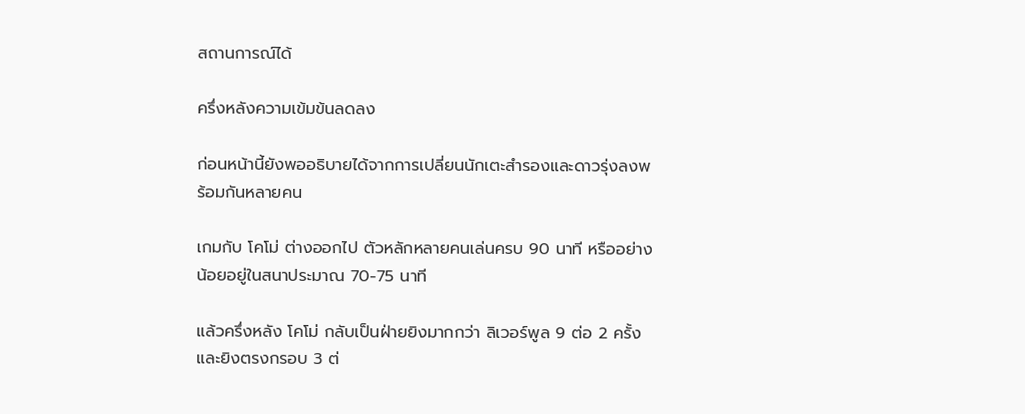สถานการณ์ได้

ครึ่งหลังความเข้มข้นลดลง

ก่อนหน้านี้ยังพออธิบายได้จากการเปลี่ยนนักเตะสำรองและดาวรุ่งลงพร้อมกันหลายคน

เกมกับ โคโม่ ต่างออกไป ตัวหลักหลายคนเล่นครบ 90 นาที หรืออย่างน้อยอยู่ในสนาประมาณ 70-75 นาที

แล้วครึ่งหลัง โคโม่ กลับเป็นฝ่ายยิงมากกว่า ลิเวอร์พูล 9 ต่อ 2 ครั้ง และยิงตรงกรอบ 3 ต่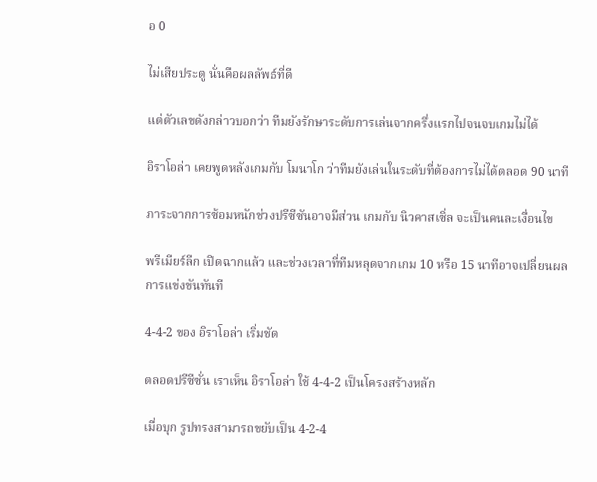อ 0

ไม่เสียประตู นั่นคือผลลัพธ์ที่ดี

แต่ตัวเลขดังกล่าวบอกว่า ทีมยังรักษาระดับการเล่นจากครึ่งแรกไปจนจบเกมไม่ได้

อิราโอล่า เคยพูดหลังเกมกับ โมนาโก ว่าทีมยังเล่นในระดับที่ต้องการไม่ได้ตลอด 90 นาที

ภาระจากการซ้อมหนักช่วงปรีซีซันอาจมีส่วน เกมกับ นิวคาสเซิ่ล จะเป็นคนละเงื่อนไข

พรีเมียร์ลีก เปิดฉากแล้ว และช่วงเวลาที่ทีมหลุดจากเกม 10 หรือ 15 นาทีอาจเปลี่ยนผลการแข่งขันทันที

4-4-2 ของ อิราโอล่า เริ่มชัด

ตลอดปรีซีซั่น เราเห็น อิราโอล่า ใช้ 4-4-2 เป็นโครงสร้างหลัก

เมื่อบุก รูปทรงสามารถขยับเป็น 4-2-4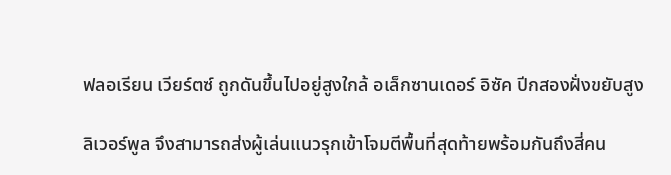ฟลอเรียน เวียร์ตซ์ ถูกดันขึ้นไปอยู่สูงใกล้ อเล็กซานเดอร์ อิซัค ปีกสองฝั่งขยับสูง

ลิเวอร์พูล จึงสามารถส่งผู้เล่นแนวรุกเข้าโจมตีพื้นที่สุดท้ายพร้อมกันถึงสี่คน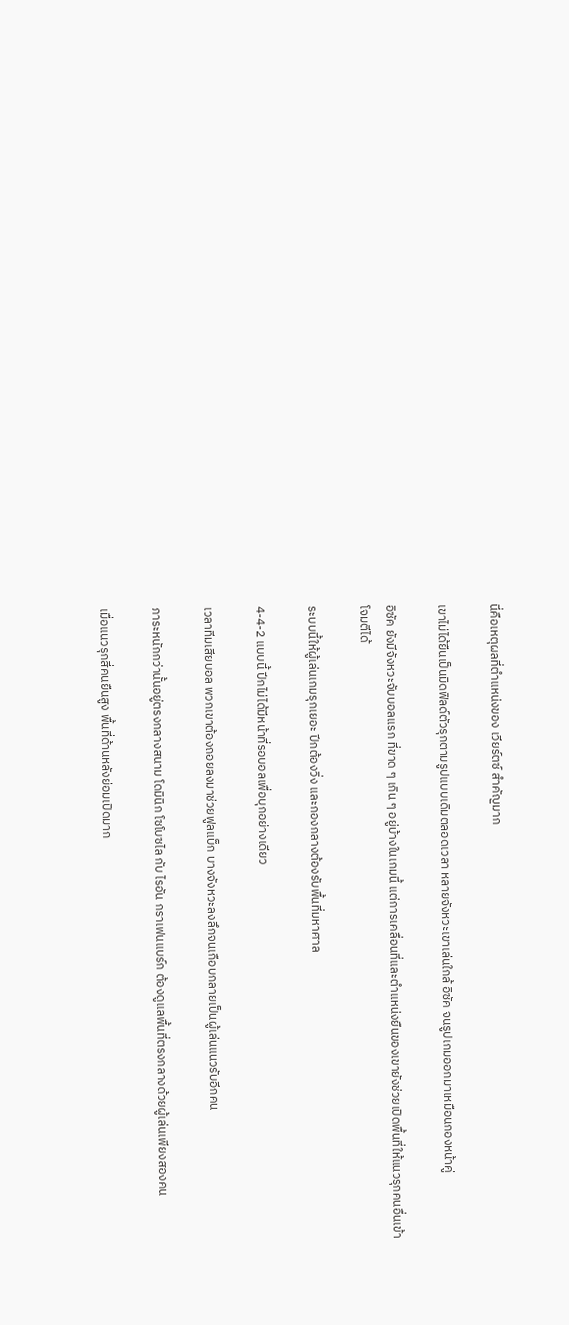นี่คือเหตุผลที่ตำแหน่งของ เวียร์ตซ์ สำคัญมาก

เขาไม่ได้ยืนเป็นมิดฟิลด์ตัวรุกตามรูปแบบเดิมตลอดเวลา หลายจังหวะเขาเล่นใกล้ อิซัค จนรูปเกมออกมาเหมือนกองหน้าคู่

อิซัค ยังมีจังหวะจับบอลแรก ที่ขาด ๆ เกิน ๆ อยู่บ้างในเกมนี้ แต่การเคลื่อนที่และตำแหน่งยืนของเขายังช่วยเปิดพื้นที่ให้แนวรุกคนอื่นเข้าโจมตีได้

ระบบนี้ให้ผู้เล่นเกมรุกเยอะ ปีกต้องวิ่ง และกองกลางต้องรับพื้นที่มหาศาล

4-4-2 แบบนี้ ปีกไม่ได้มีหน้าที่รอบอลเพื่อบุกอย่างเดียว

เวลาทีมเสียบอล พวกเขาต้องถอยลงมาช่วยฟูลแบ็ก บางจังหวะลงลึกจนเกือบกลายเป็นผู้เล่นแนวรับอีกคน

ภาระหนักกว่านั้นอยู่ตรงกลางสนาม โดมินิก โซโบซไล กับ ไรอัน กราเฟนแบร์ก ต้องดูแลพื้นที่ตรงกลางด้วยผู้เล่นเพียงสองคน

เมื่อแนวรุกสี่คนยืนสูง พื้นที่ด้านหลังย่อมเปิดมาก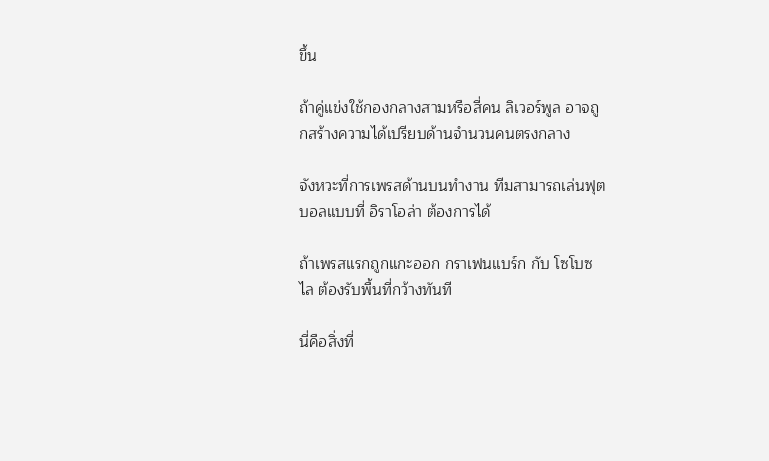ขึ้น

ถ้าคู่แข่งใช้กองกลางสามหรือสี่คน ลิเวอร์พูล อาจถูกสร้างความได้เปรียบด้านจำนวนคนตรงกลาง

จังหวะที่การเพรสด้านบนทำงาน ทีมสามารถเล่นฟุตบอลแบบที่ อิราโอล่า ต้องการได้

ถ้าเพรสแรกถูกแกะออก กราเฟนแบร์ก กับ โซโบซไล ต้องรับพื้นที่กว้างทันที

นี่คือสิ่งที่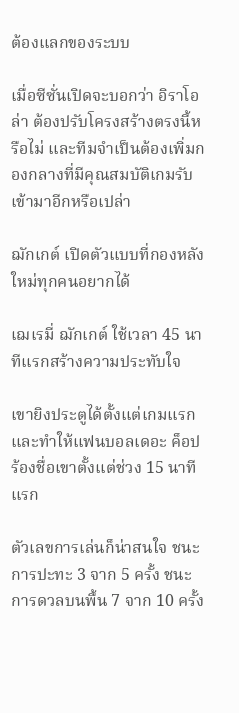ต้องแลกของระบบ

เมื่อซีซั่นเปิดจะบอกว่า อิราโอล่า ต้องปรับโครงสร้างตรงนี้หรือไม่ และทีมจำเป็นต้องเพิ่มกองกลางที่มีคุณสมบัติเกมรับเข้ามาอีกหรือเปล่า

ฌักเกต์ เปิดตัวแบบที่กองหลังใหม่ทุกคนอยากได้

เฌเรมี่ ฌักเกต์ ใช้เวลา 45 นาทีแรกสร้างความประทับใจ

เขายิงประตูได้ตั้งแต่เกมแรก และทำให้แฟนบอลเดอะ ค็อป ร้องชื่อเขาตั้งแต่ช่วง 15 นาทีแรก

ตัวเลขการเล่นก็น่าสนใจ ชนะการปะทะ 3 จาก 5 ครั้ง ชนะการดวลบนพื้น 7 จาก 10 ครั้ง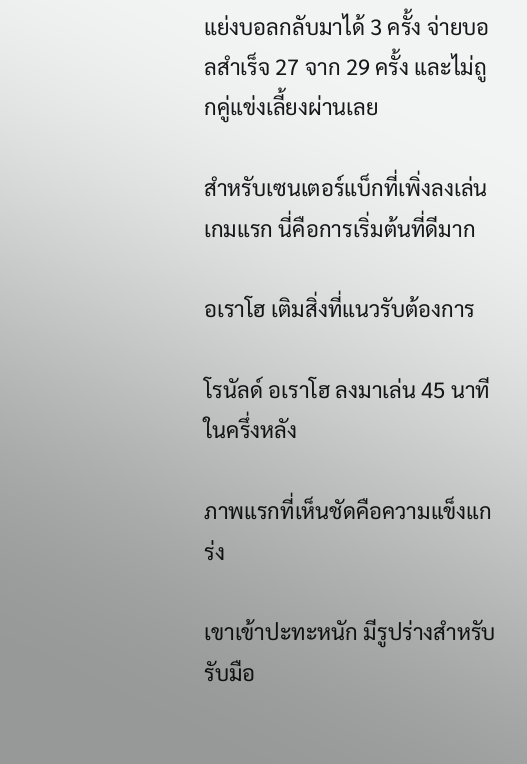แย่งบอลกลับมาได้ 3 ครั้ง จ่ายบอลสำเร็จ 27 จาก 29 ครั้ง และไม่ถูกคู่แข่งเลี้ยงผ่านเลย

สำหรับเซนเตอร์แบ็กที่เพิ่งลงเล่นเกมแรก นี่คือการเริ่มต้นที่ดีมาก

อเราโฮ เติมสิ่งที่แนวรับต้องการ

โรนัลด์ อเราโฮ ลงมาเล่น 45 นาทีในครึ่งหลัง

ภาพแรกที่เห็นชัดคือความแข็งแกร่ง

เขาเข้าปะทะหนัก มีรูปร่างสำหรับรับมือ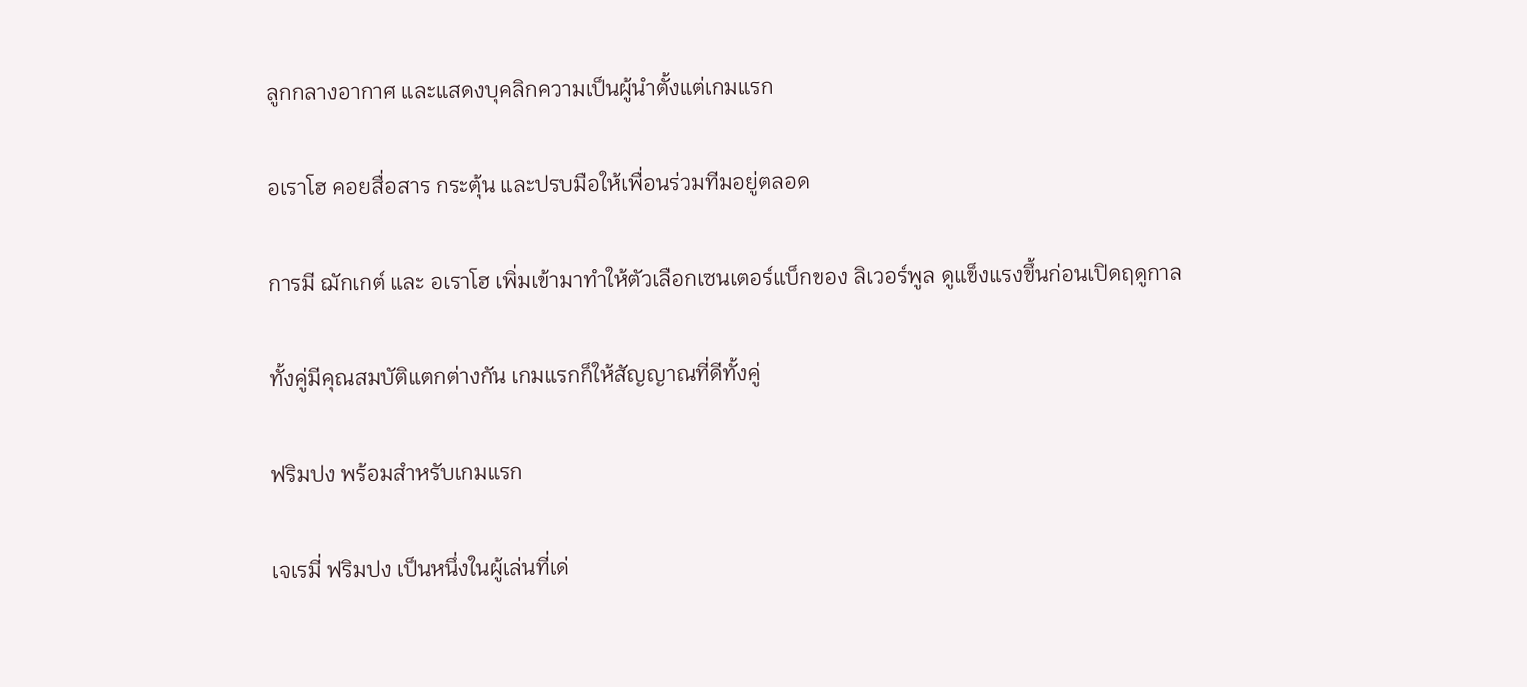ลูกกลางอากาศ และแสดงบุคลิกความเป็นผู้นำตั้งแต่เกมแรก

อเราโฮ คอยสื่อสาร กระตุ้น และปรบมือให้เพื่อนร่วมทีมอยู่ตลอด

การมี ฌักเกต์ และ อเราโฮ เพิ่มเข้ามาทำให้ตัวเลือกเซนเตอร์แบ็กของ ลิเวอร์พูล ดูแข็งแรงขึ้นก่อนเปิดฤดูกาล

ทั้งคู่มีคุณสมบัติแตกต่างกัน เกมแรกก็ให้สัญญาณที่ดีทั้งคู่

ฟริมปง พร้อมสำหรับเกมแรก

เจเรมี่ ฟริมปง เป็นหนึ่งในผู้เล่นที่เด่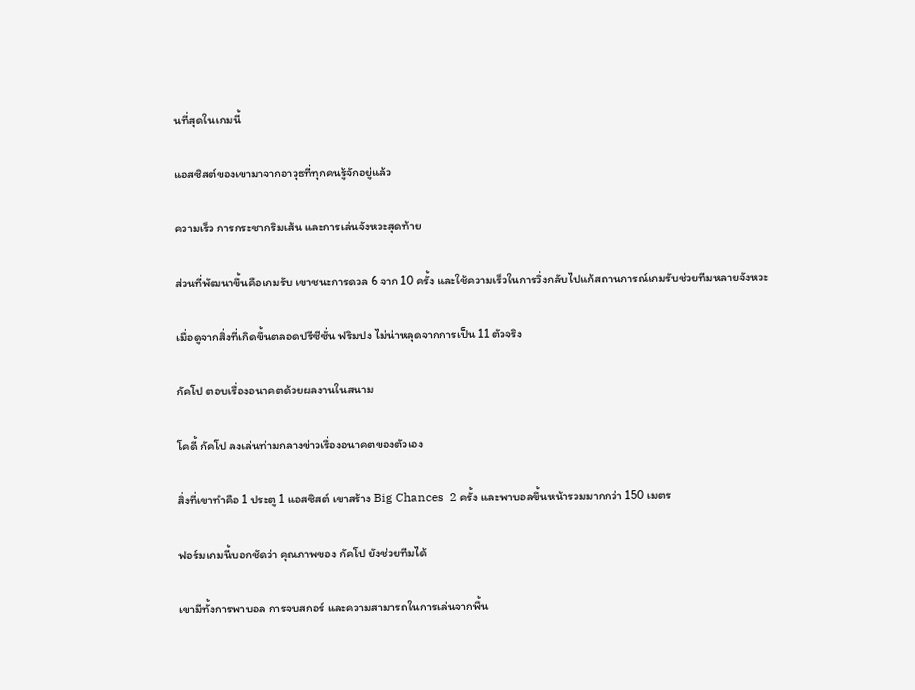นที่สุดในเกมนี้

แอสซิสต์ของเขามาจากอาวุธที่ทุกคนรู้จักอยู่แล้ว

ความเร็ว การกระชากริมเส้น และการเล่นจังหวะสุดท้าย

ส่วนที่พัฒนาขึ้นคือเกมรับ เขาชนะการดวล 6 จาก 10 ครั้ง และใช้ความเร็วในการวิ่งกลับไปแก้สถานการณ์เกมรับช่วยทีมหลายจังหวะ

เมื่อดูจากสิ่งที่เกิดขึ้นตลอดปรีซีซั่น ฟริมปง ไม่น่าหลุดจากการเป็น 11 ตัวจริง

กัคโป ตอบเรื่องอนาคตด้วยผลงานในสนาม

โคดี้ กัคโป ลงเล่นท่ามกลางข่าวเรื่องอนาคตของตัวเอง

สิ่งที่เขาทำคือ 1 ประตู 1 แอสซิสต์ เขาสร้าง Big Chances  2 ครั้ง และพาบอลขึ้นหน้ารวมมากกว่า 150 เมตร

ฟอร์มเกมนี้บอกชัดว่า คุณภาพของ กัคโป ยังช่วยทีมได้

เขามีทั้งการพาบอล การจบสกอร์ และความสามารถในการเล่นจากพื้น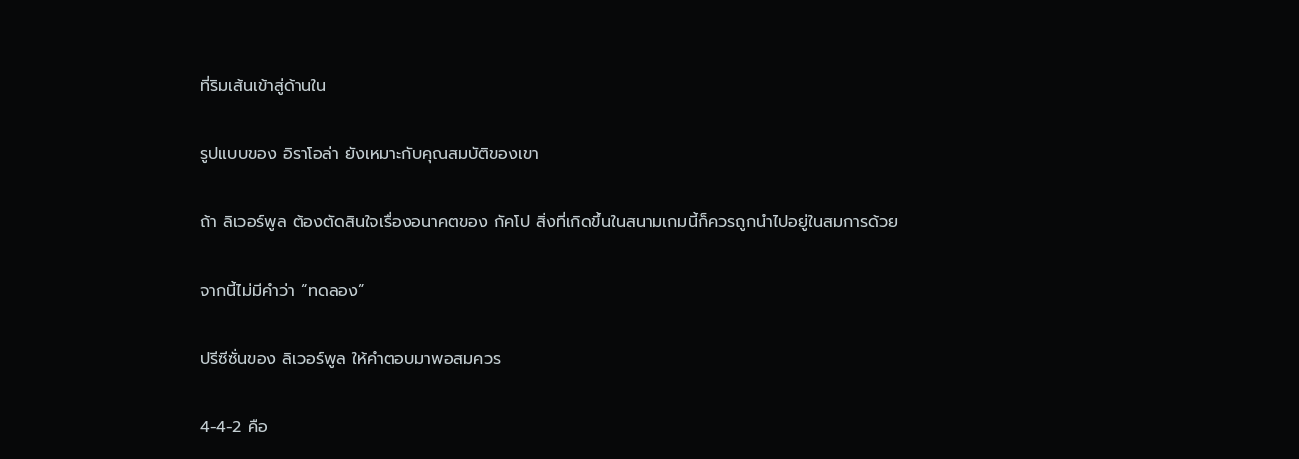ที่ริมเส้นเข้าสู่ด้านใน

รูปแบบของ อิราโอล่า ยังเหมาะกับคุณสมบัติของเขา

ถ้า ลิเวอร์พูล ต้องตัดสินใจเรื่องอนาคตของ กัคโป สิ่งที่เกิดขึ้นในสนามเกมนี้ก็ควรถูกนำไปอยู่ในสมการด้วย

จากนี้ไม่มีคำว่า “ทดลอง”

ปรีซีซั่นของ ลิเวอร์พูล ให้คำตอบมาพอสมควร

4-4-2 คือ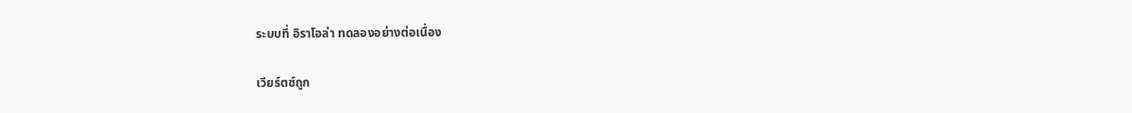ระบบที่ อิราโอล่า ทดลองอย่างต่อเนื่อง

เวียร์ตซ์ถูก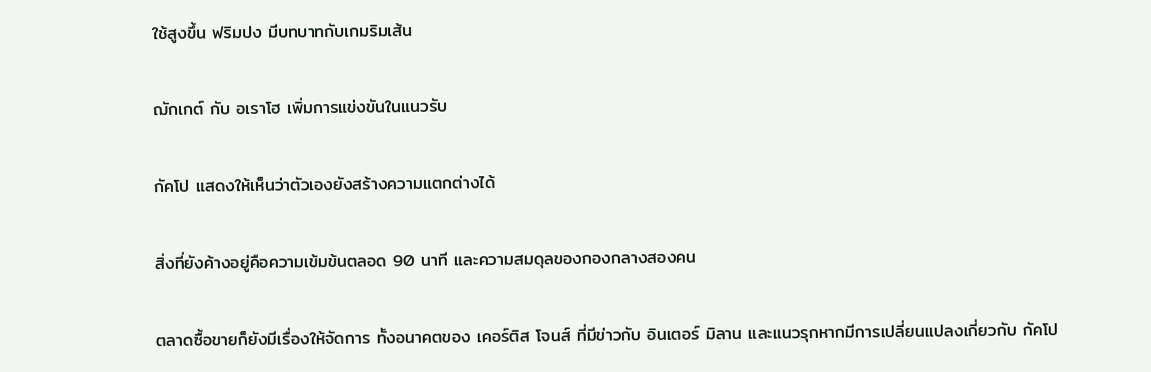ใช้สูงขึ้น ฟริมปง มีบทบาทกับเกมริมเส้น

ฌักเกต์ กับ อเราโฮ เพิ่มการแข่งขันในแนวรับ

กัคโป แสดงให้เห็นว่าตัวเองยังสร้างความแตกต่างได้

สิ่งที่ยังค้างอยู่คือความเข้มข้นตลอด 90 นาที และความสมดุลของกองกลางสองคน

ตลาดซื้อขายก็ยังมีเรื่องให้จัดการ ทั้งอนาคตของ เคอร์ติส โจนส์ ที่มีข่าวกับ อินเตอร์ มิลาน และแนวรุกหากมีการเปลี่ยนแปลงเกี่ยวกับ กัคโป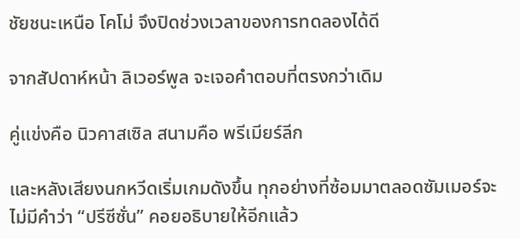ชัยชนะเหนือ โคโม่ จึงปิดช่วงเวลาของการทดลองได้ดี

จากสัปดาห์หน้า ลิเวอร์พูล จะเจอคำตอบที่ตรงกว่าเดิม

คู่แข่งคือ นิวคาสเซิล สนามคือ พรีเมียร์ลีก

และหลังเสียงนกหวีดเริ่มเกมดังขึ้น ทุกอย่างที่ซ้อมมาตลอดซัมเมอร์จะไม่มีคำว่า “ปรีซีซั่น” คอยอธิบายให้อีกแล้ว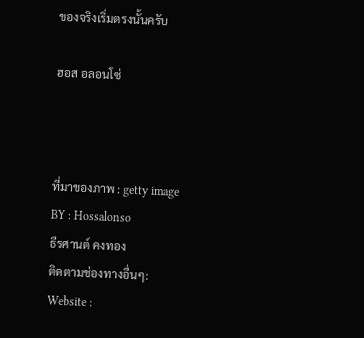ของจริงเริ่มตรงนั้นครับ

ฮอส อลอนโซ่



ที่มาของภาพ : getty image
BY : Hossalonso
ธีรศานต์ คงทอง
ติดตามช่องทางอื่นๆ:
Website :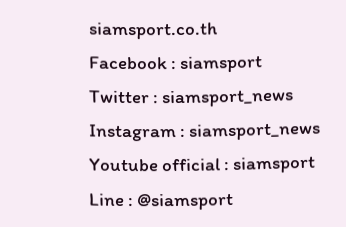siamsport.co.th
Facebook : siamsport
Twitter : siamsport_news
Instagram : siamsport_news
Youtube official : siamsport
Line : @siamsport